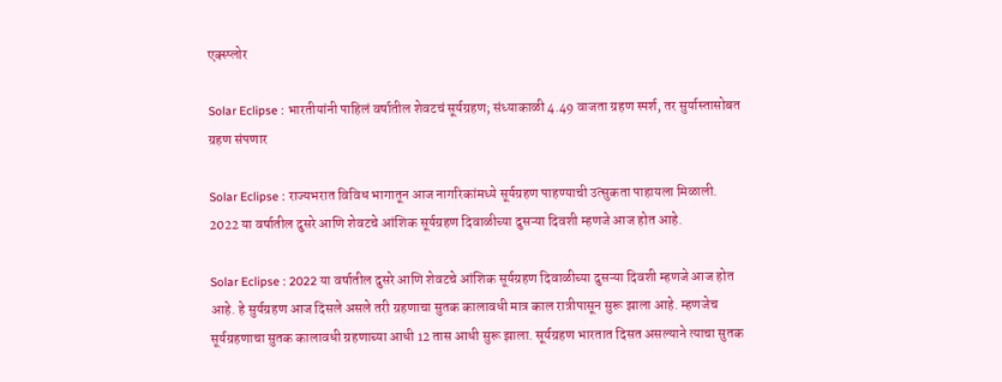एक्स्प्लोर

Solar Eclipse : भारतीयांनी पाहिलं वर्षातील शेवटचं सूर्यग्रहण; संध्याकाळी 4.49 वाजता ग्रहण स्पर्श, तर सुर्यास्तासोबत ग्रहण संपणार

Solar Eclipse : राज्यभरात विविध भागातून आज नागरिकांमध्ये सूर्यग्रहण पाहण्याची उत्सुकता पाहायला मिळाली. 2022 या वर्षातील दुसरे आणि शेवटचे आंशिक सूर्यग्रहण दिवाळीच्या दुसऱ्या दिवशी म्हणजे आज होत आहे.

Solar Eclipse : 2022 या वर्षातील दुसरे आणि शेवटचे आंशिक सूर्यग्रहण दिवाळीच्या दुसऱ्या दिवशी म्हणजे आज होत आहे. हे सुर्यग्रहण आज दिसले असले तरी ग्रहणाचा सुतक कालावधी मात्र काल रात्रीपासून सुरू झाला आहे. म्हणजेच सूर्यग्रहणाचा सुतक कालावधी ग्रहणाच्या आधी 12 तास आधी सुरू झाला. सूर्यग्रहण भारतात दिसत असल्याने त्याचा सुतक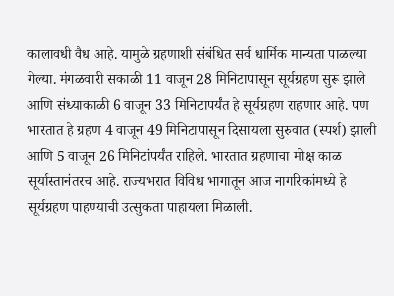कालावधी वैध आहे. यामुळे ग्रहणाशी संबंधित सर्व धार्मिक मान्यता पाळल्या गेल्या. मंगळवारी सकाळी 11 वाजून 28 मिनिटापासून सूर्यग्रहण सुरू झाले आणि संध्याकाळी 6 वाजून 33 मिनिटापर्यंत हे सूर्यग्रहण राहणार आहे. पण भारतात हे ग्रहण 4 वाजून 49 मिनिटापासून दिसायला सुरुवात (स्पर्श) झाली आणि 5 वाजून 26 मिनिटांपर्यंत राहिले. भारतात ग्रहणाचा मोक्ष काळ सूर्यास्तानंतरच आहे. राज्यभरात विविध भागातून आज नागरिकांमध्ये हे सूर्यग्रहण पाहण्याची उत्सुकता पाहायला मिळाली.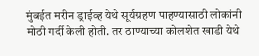मुंबईत मरीन ड्राईव्ह येथे सूर्यग्रहण पाहण्यासाठी लोकांनी मोठी गर्दी केली होती. तर ठाण्याच्या कोलशेत खाडी येथे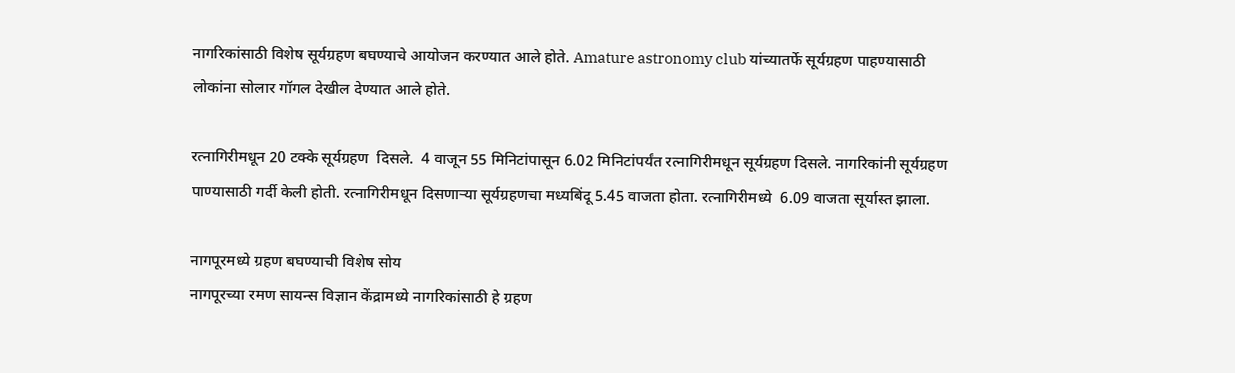नागरिकांसाठी विशेष सूर्यग्रहण बघण्याचे आयोजन करण्यात आले होते. Amature astronomy club यांच्यातर्फे सूर्यग्रहण पाहण्यासाठी लोकांना सोलार गॉगल देखील देण्यात आले होते.

रत्नागिरीमधून 20 टक्के सूर्यग्रहण  दिसले.  4 वाजून 55 मिनिटांपासून 6.02 मिनिटांपर्यंत रत्नागिरीमधून सूर्यग्रहण दिसले. नागरिकांनी सूर्यग्रहण पाण्यासाठी गर्दी केली होती. रत्नागिरीमधून दिसणाऱ्या सूर्यग्रहणचा मध्यबिंदू 5.45 वाजता होता. रत्नागिरीमध्ये  6.09 वाजता सूर्यास्त झाला.

नागपूरमध्ये ग्रहण बघण्याची विशेष सोय
नागपूरच्या रमण सायन्स विज्ञान केंद्रामध्ये नागरिकांसाठी हे ग्रहण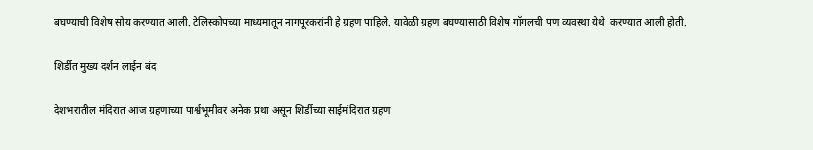बघण्याची विशेष सोय करण्यात आली. टेलिस्कोपच्या माध्यमातून नागपूरकरांनी हे ग्रहण पाहिले. यावेळी ग्रहण बघण्यासाठी विशेष गॉगलची पण व्यवस्था येथे  करण्यात आली होती.

शिर्डीत मुख्य दर्शन लाईन बंद

देशभरातील मंदिरात आज ग्रहणाच्या पार्श्वभूमीवर अनेक प्रथा असून शिर्डीच्या साईमंदिरात ग्रहण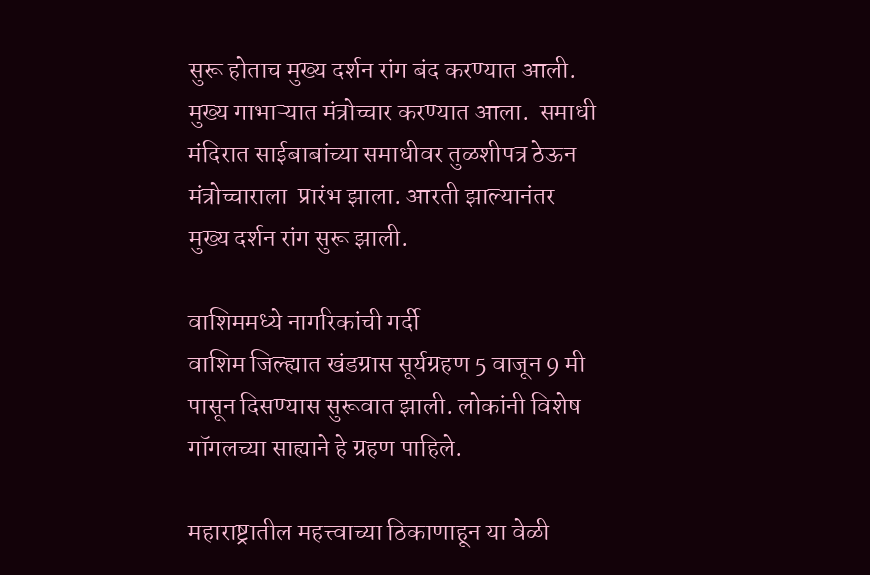सुरू होताच मुख्य दर्शन रांग बंद करण्यात आली.  मुख्य गाभाऱ्यात मंत्रोच्चार करण्यात आला.  समाधी मंदिरात साईबाबांच्या समाधीवर तुळशीपत्र ठेऊन मंत्रोच्चाराला  प्रारंभ झाला. आरती झाल्यानंतर मुख्य दर्शन रांग सुरू झाली.

वाशिममध्ये नागरिकांची गर्दी
वाशिम जिल्ह्यात खंडग्रास सूर्यग्रहण 5 वाजून 9 मी पासून दिसण्यास सुरूवात झाली. लोकांनी विशेष गॉगलच्या साह्याने हे ग्रहण पाहिले.

महाराष्ट्रातील महत्त्वाच्या ठिकाणाहून या वेळी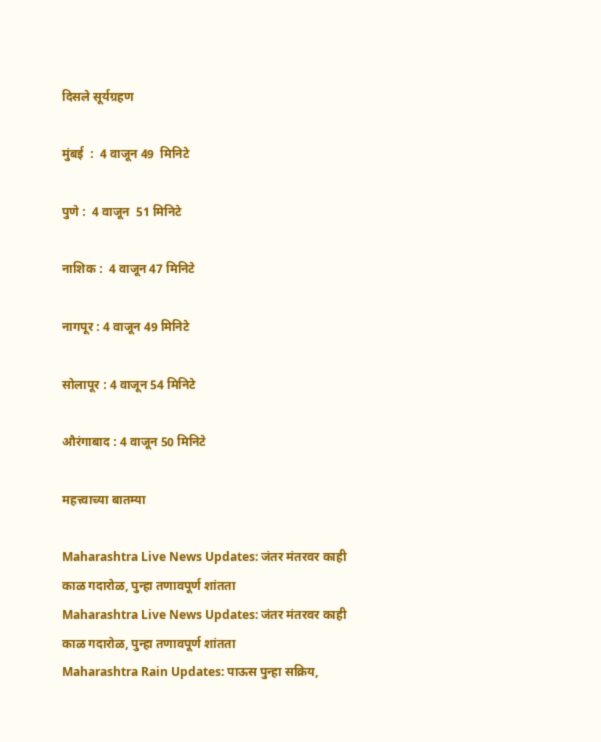दिसले सूर्यग्रहण

मुंबई  :  4 वाजून 49  मिनिटे

पुणे :  4 वाजून  51 मिनिटे

नाशिक :  4 वाजून 47 मिनिटे

नागपूर : 4 वाजून 49 मिनिटे

सोलापूर : 4 वाजून 54 मिनिटे

औरंगाबाद : 4 वाजून 50 मिनिटे

महत्त्वाच्या बातम्या

Maharashtra Live News Updates: जंतर मंतरवर काही काळ गदारोळ, पुन्हा तणावपूर्ण शांतता
Maharashtra Live News Updates: जंतर मंतरवर काही काळ गदारोळ, पुन्हा तणावपूर्ण शांतता
Maharashtra Rain Updates: पाऊस पुन्हा सक्रिय,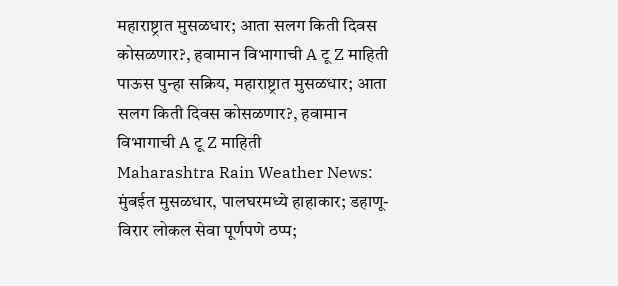महाराष्ट्रात मुसळधार; आता सलग किती दिवस कोसळणार?, हवामान विभागाची A टू Z माहिती
पाऊस पुन्हा सक्रिय, महाराष्ट्रात मुसळधार; आता सलग किती दिवस कोसळणार?, हवामान विभागाची A टू Z माहिती
Maharashtra Rain Weather News: मुंबईत मुसळधार, पालघरमध्ये हाहाकार; डहाणू-विरार लोकल सेवा पूर्णपणे ठप्प;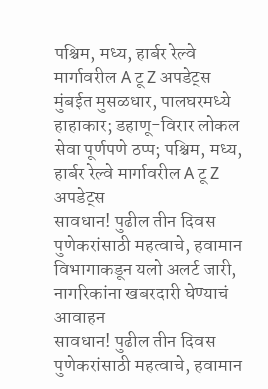पश्चिम, मध्य, हार्बर रेल्वे मार्गावरील A टू Z अपडेट्स
मुंबईत मुसळधार, पालघरमध्ये हाहाकार; डहाणू-विरार लोकल सेवा पूर्णपणे ठप्प; पश्चिम, मध्य, हार्बर रेल्वे मार्गावरील A टू Z अपडेट्स
सावधान! पुढील तीन दिवस पुणेकरांसाठी महत्वाचे, हवामान विभागाकडून यलो अलर्ट जारी, नागरिकांना खबरदारी घेण्याचं आवाहन
सावधान! पुढील तीन दिवस पुणेकरांसाठी महत्वाचे, हवामान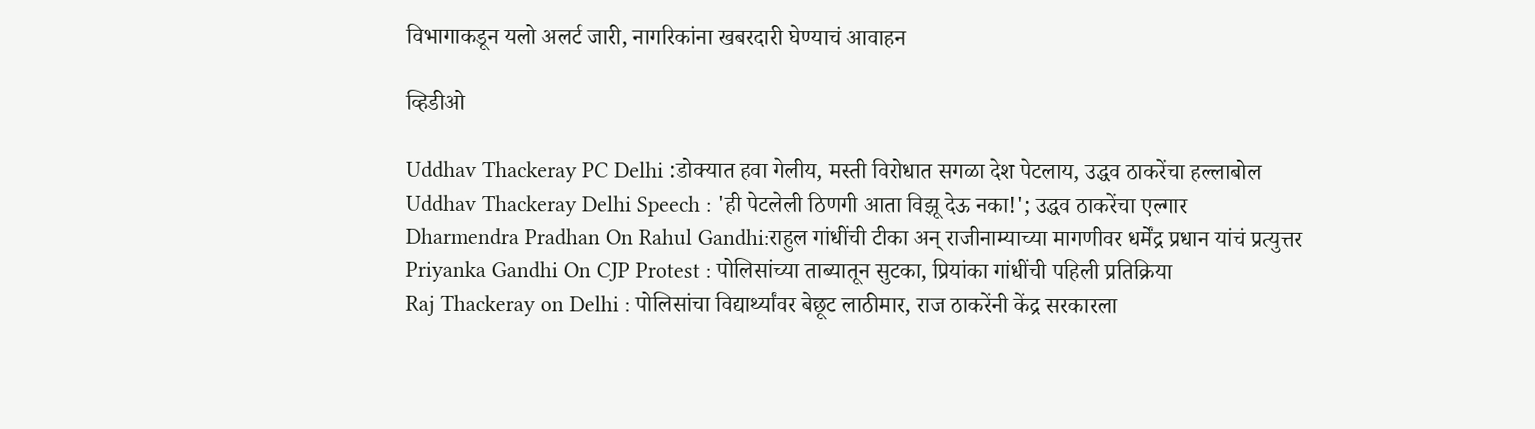विभागाकडून यलो अलर्ट जारी, नागरिकांना खबरदारी घेण्याचं आवाहन

व्हिडीओ

Uddhav Thackeray PC Delhi :डोक्यात हवा गेलीय, मस्ती विरोधात सगळा देश पेटलाय, उद्धव ठाकरेंचा हल्लाबोल
Uddhav Thackeray Delhi Speech : 'ही पेटलेली ठिणगी आता विझू देऊ नका!'; उद्धव ठाकरेंचा एल्गार
Dharmendra Pradhan On Rahul Gandhi:राहुल गांधींची टीका अन् राजीनाम्याच्या मागणीवर धर्मेंद्र प्रधान यांचं प्रत्युत्तर
Priyanka Gandhi On CJP Protest : पोलिसांच्या ताब्यातून सुटका, प्रियांका गांधींची पहिली प्रतिक्रिया
Raj Thackeray on Delhi : पोलिसांचा विद्यार्थ्यांवर बेछूट लाठीमार, राज ठाकरेंनी केंद्र सरकारला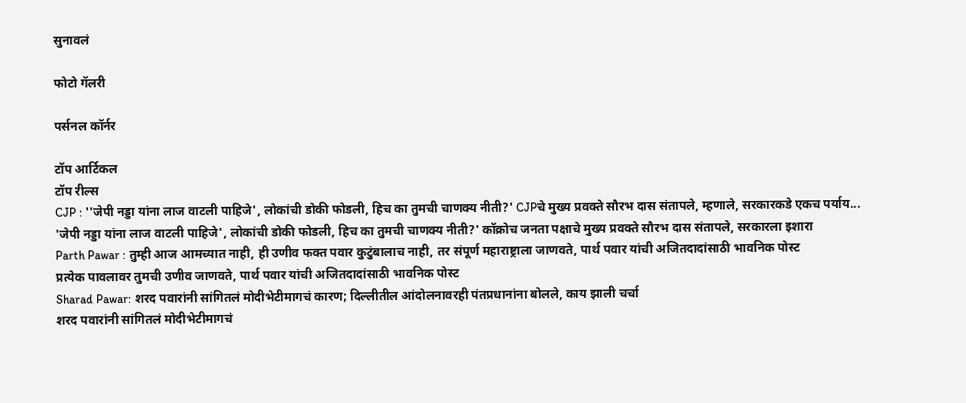सुनावलं

फोटो गॅलरी

पर्सनल कॉर्नर

टॉप आर्टिकल
टॉप रील्स
CJP : ''जेपी नड्डा यांना लाज वाटली पाहिजे', लोकांची डोकी फोडली, हिच का तुमची चाणक्य नीती?' CJPचे मुख्य प्रवक्ते सौरभ दास संतापले, म्हणाले, सरकारकडे एकच पर्याय...
'जेपी नड्डा यांना लाज वाटली पाहिजे', लोकांची डोकी फोडली, हिच का तुमची चाणक्य नीती?' कॉक्रोच जनता पक्षाचे मुख्य प्रवक्ते सौरभ दास संतापले, सरकारला इशारा
Parth Pawar : तुम्ही आज आमच्यात नाही, ही उणीव फक्त पवार कुटुंबालाच नाही, तर संपूर्ण महाराष्ट्राला जाणवते, पार्थ पवार यांची अजितदादांसाठी भावनिक पोस्ट
प्रत्येक पावलावर तुमची उणीव जाणवते, पार्थ पवार यांची अजितदादांसाठी भावनिक पोस्ट
Sharad Pawar: शरद पवारांनी सांगितलं मोदीभेटीमागचं कारण; दिल्लीतील आंदोलनावरही पंतप्रधानांना बोलले, काय झाली चर्चा
शरद पवारांनी सांगितलं मोदीभेटीमागचं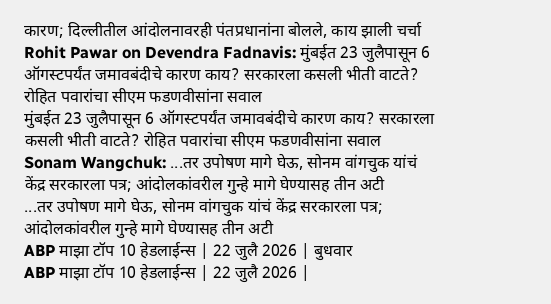कारण; दिल्लीतील आंदोलनावरही पंतप्रधानांना बोलले, काय झाली चर्चा
Rohit Pawar on Devendra Fadnavis: मुंबईत 23 जुलैपासून 6 ऑगस्टपर्यंत जमावबंदीचे कारण काय? सरकारला कसली भीती वाटते? रोहित पवारांचा सीएम फडणवीसांना सवाल
मुंबईत 23 जुलैपासून 6 ऑगस्टपर्यंत जमावबंदीचे कारण काय? सरकारला कसली भीती वाटते? रोहित पवारांचा सीएम फडणवीसांना सवाल
Sonam Wangchuk: ...तर उपोषण मागे घेऊ, सोनम वांगचुक यांचं केंद्र सरकारला पत्र; आंदोलकांवरील गुन्हे मागे घेण्यासह तीन अटी
...तर उपोषण मागे घेऊ, सोनम वांगचुक यांचं केंद्र सरकारला पत्र; आंदोलकांवरील गुन्हे मागे घेण्यासह तीन अटी
ABP माझा टॉप 10 हेडलाईन्स | 22 जुलै 2026 | बुधवार
ABP माझा टॉप 10 हेडलाईन्स | 22 जुलै 2026 |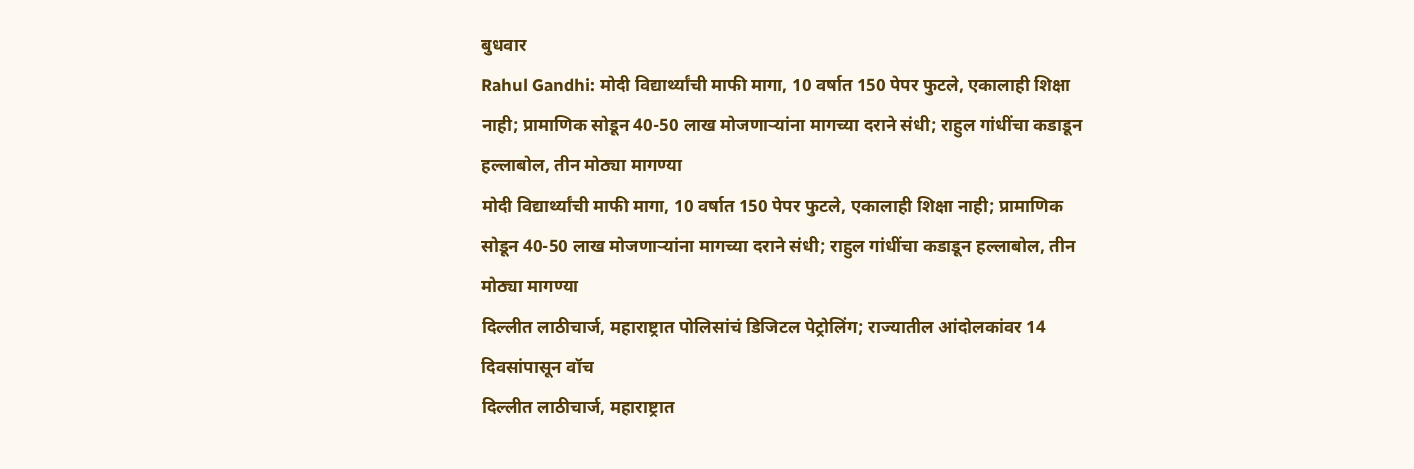बुधवार
Rahul Gandhi: मोदी विद्यार्थ्यांची माफी मागा, 10 वर्षात 150 पेपर फुटले, एकालाही शिक्षा नाही; प्रामाणिक सोडून 40-50 लाख मोजणाऱ्यांना मागच्या दराने संधी; राहुल गांधींचा कडाडून हल्लाबोल, तीन मोठ्या मागण्या
मोदी विद्यार्थ्यांची माफी मागा, 10 वर्षात 150 पेपर फुटले, एकालाही शिक्षा नाही; प्रामाणिक सोडून 40-50 लाख मोजणाऱ्यांना मागच्या दराने संधी; राहुल गांधींचा कडाडून हल्लाबोल, तीन मोठ्या मागण्या
दिल्लीत लाठीचार्ज, महाराष्ट्रात पोलिसांचं डिजिटल पेट्रोलिंग; राज्यातील आंदोलकांवर 14 दिवसांपासून वॉच
दिल्लीत लाठीचार्ज, महाराष्ट्रात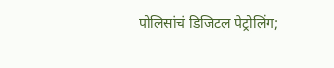पोलिसांचं डिजिटल पेट्रोलिंग;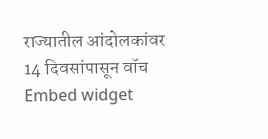राज्यातील आंदोलकांवर 14 दिवसांपासून वॉच
Embed widget